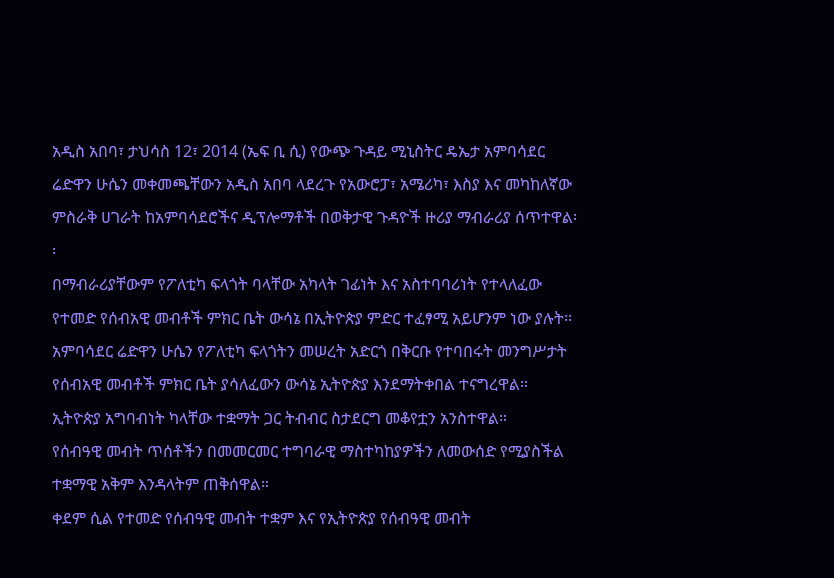አዲስ አበባ፣ ታህሳስ 12፣ 2014 (ኤፍ ቢ ሲ) የውጭ ጉዳይ ሚኒስትር ዴኤታ አምባሳደር ሬድዋን ሁሴን መቀመጫቸውን አዲስ አበባ ላደረጉ የአውሮፓ፣ አሜሪካ፣ እስያ እና መካከለኛው ምስራቅ ሀገራት ከአምባሳደሮችና ዲፕሎማቶች በወቅታዊ ጉዳዮች ዙሪያ ማብራሪያ ሰጥተዋል፡፡
በማብራሪያቸውም የፖለቲካ ፍላጎት ባላቸው አካላት ገፊነት እና አስተባባሪነት የተላለፈው የተመድ የሰብአዊ መብቶች ምክር ቤት ውሳኔ በኢትዮጵያ ምድር ተፈፃሚ አይሆንም ነው ያሉት፡፡
አምባሳደር ሬድዋን ሁሴን የፖለቲካ ፍላጎትን መሠረት አድርጎ በቅርቡ የተባበሩት መንግሥታት የሰብአዊ መብቶች ምክር ቤት ያሳለፈውን ውሳኔ ኢትዮጵያ እንደማትቀበል ተናግረዋል።
ኢትዮጵያ አግባብነት ካላቸው ተቋማት ጋር ትብብር ስታደርግ መቆየቷን አንስተዋል።
የሰብዓዊ መብት ጥሰቶችን በመመርመር ተግባራዊ ማስተካከያዎችን ለመውሰድ የሚያስችል ተቋማዊ አቅም እንዳላትም ጠቅሰዋል።
ቀደም ሲል የተመድ የሰብዓዊ መብት ተቋም እና የኢትዮጵያ የሰብዓዊ መብት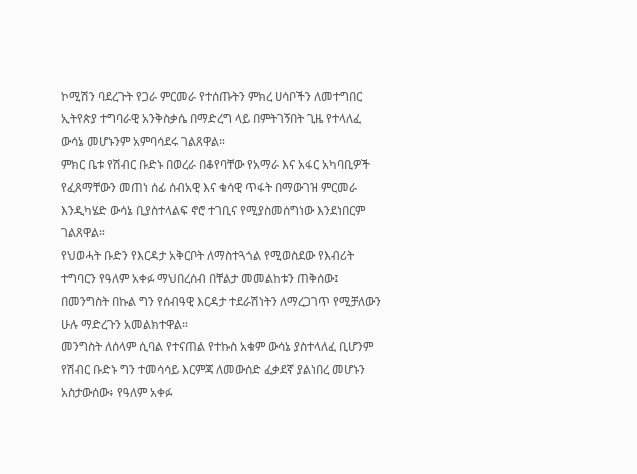ኮሚሽን ባደረጉት የጋራ ምርመራ የተሰጡትን ምክረ ሀሳቦችን ለመተግበር ኢትየጵያ ተግባራዊ አንቅስቃሴ በማድረግ ላይ በምትገኝበት ጊዜ የተላለፈ ውሳኔ መሆኑንም አምባሳደሩ ገልጸዋል።
ምክር ቤቱ የሽብር ቡድኑ በወረራ በቆየባቸው የአማራ እና አፋር አካባቢዎች የፈጸማቸውን መጠነ ሰፊ ሰብአዊ እና ቁሳዊ ጥፋት በማውገዝ ምርመራ እንዲካሄድ ውሳኔ ቢያስተላልፍ ኖሮ ተገቢና የሚያስመሰግነው እንደነበርም ገልጸዋል።
የህወሓት ቡድን የእርዳታ አቅርቦት ለማስተጓጎል የሚወስደው የእብሪት ተግባርን የዓለም አቀፉ ማህበረሰብ በቸልታ መመልከቱን ጠቅሰው፤ በመንግስት በኩል ግን የሰብዓዊ እርዳታ ተደራሽነትን ለማረጋገጥ የሚቻለውን ሁሉ ማድረጉን አመልክተዋል።
መንግስት ለሰላም ሲባል የተናጠል የተኩስ አቁም ውሳኔ ያስተላለፈ ቢሆንም የሽብር ቡድኑ ግን ተመሳሳይ እርምጃ ለመውሰድ ፈቃደኛ ያልነበረ መሆኑን አስታውሰው፥ የዓለም አቀፉ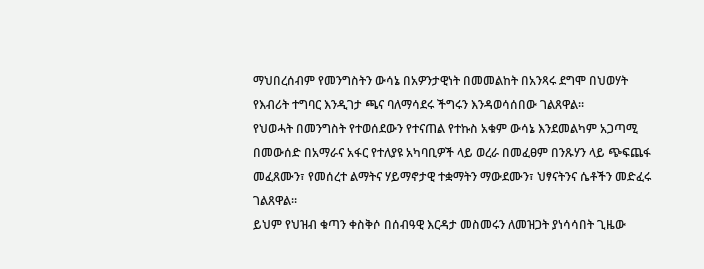ማህበረሰብም የመንግስትን ውሳኔ በአዎንታዊነት በመመልከት በአንጻሩ ደግሞ በህወሃት የእብሪት ተግባር እንዲገታ ጫና ባለማሳደሩ ችግሩን እንዳወሳሰበው ገልጸዋል።
የህወሓት በመንግስት የተወሰደውን የተናጠል የተኩስ አቁም ውሳኔ እንደመልካም አጋጣሚ በመውሰድ በአማራና አፋር የተለያዩ አካባቢዎች ላይ ወረራ በመፈፀም በንጹሃን ላይ ጭፍጨፋ መፈጸሙን፣ የመሰረተ ልማትና ሃይማኖታዊ ተቋማትን ማውደሙን፣ ህፃናትንና ሴቶችን መድፈሩ ገልጸዋል።
ይህም የህዝብ ቁጣን ቀስቅሶ በሰብዓዊ እርዳታ መስመሩን ለመዝጋት ያነሳሳበት ጊዜው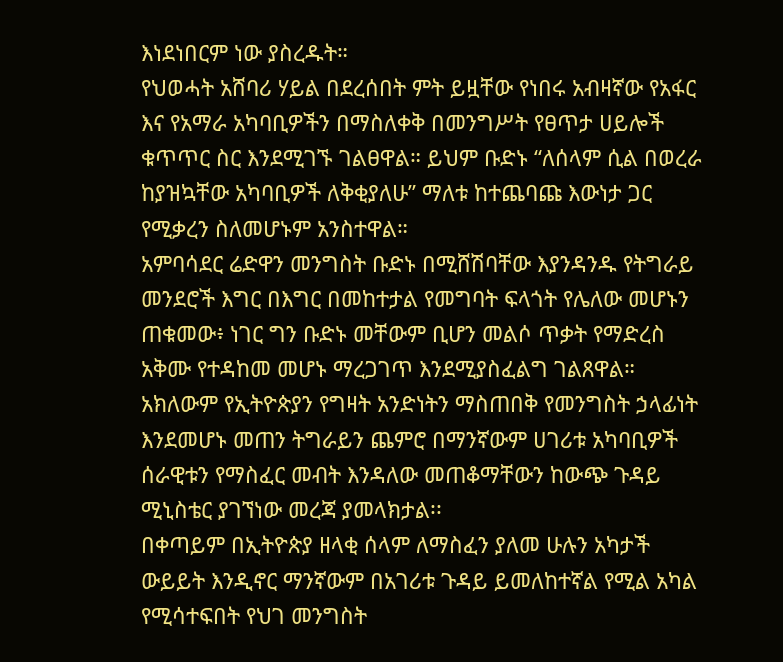እነደነበርም ነው ያስረዱት።
የህወሓት አሸባሪ ሃይል በደረሰበት ምት ይዟቸው የነበሩ አብዛኛው የአፋር እና የአማራ አካባቢዎችን በማስለቀቅ በመንግሥት የፀጥታ ሀይሎች ቁጥጥር ስር እንደሚገኙ ገልፀዋል። ይህም ቡድኑ “ለሰላም ሲል በወረራ ከያዝኳቸው አካባቢዎች ለቅቂያለሁ” ማለቱ ከተጨባጩ እውነታ ጋር የሚቃረን ስለመሆኑም አንስተዋል።
አምባሳደር ሬድዋን መንግስት ቡድኑ በሚሸሽባቸው እያንዳንዱ የትግራይ መንደሮች እግር በእግር በመከተታል የመግባት ፍላጎት የሌለው መሆኑን ጠቁመው፥ ነገር ግን ቡድኑ መቸውም ቢሆን መልሶ ጥቃት የማድረስ አቅሙ የተዳከመ መሆኑ ማረጋገጥ እንደሚያስፈልግ ገልጸዋል።
አክለውም የኢትዮጵያን የግዛት አንድነትን ማስጠበቅ የመንግስት ኃላፊነት እንደመሆኑ መጠን ትግራይን ጨምሮ በማንኛውም ሀገሪቱ አካባቢዎች ሰራዊቱን የማስፈር መብት እንዳለው መጠቆማቸውን ከውጭ ጉዳይ ሚኒስቴር ያገኘነው መረጃ ያመላክታል፡፡
በቀጣይም በኢትዮጵያ ዘላቂ ሰላም ለማስፈን ያለመ ሁሉን አካታች ውይይት እንዲኖር ማንኛውም በአገሪቱ ጉዳይ ይመለከተኛል የሚል አካል የሚሳተፍበት የህገ መንግስት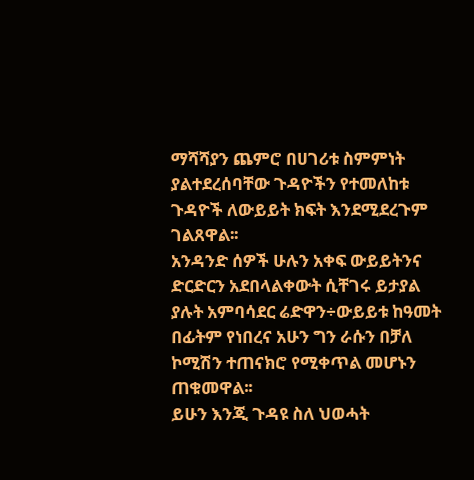ማሻሻያን ጨምሮ በሀገሪቱ ስምምነት ያልተደረሰባቸው ጉዳዮችን የተመለከቱ ጉዳዮች ለውይይት ክፍት እንደሚደረጉም ገልጸዋል፡፡
አንዳንድ ሰዎች ሁሉን አቀፍ ውይይትንና ድርድርን አደበላልቀውት ሲቸገሩ ይታያል ያሉት አምባሳደር ሬድዋን÷ውይይቱ ከዓመት በፊትም የነበረና አሁን ግን ራሱን በቻለ ኮሚሽን ተጠናክሮ የሚቀጥል መሆኑን ጠቁመዋል፡፡
ይሁን እንጂ ጉዳዩ ስለ ህወሓት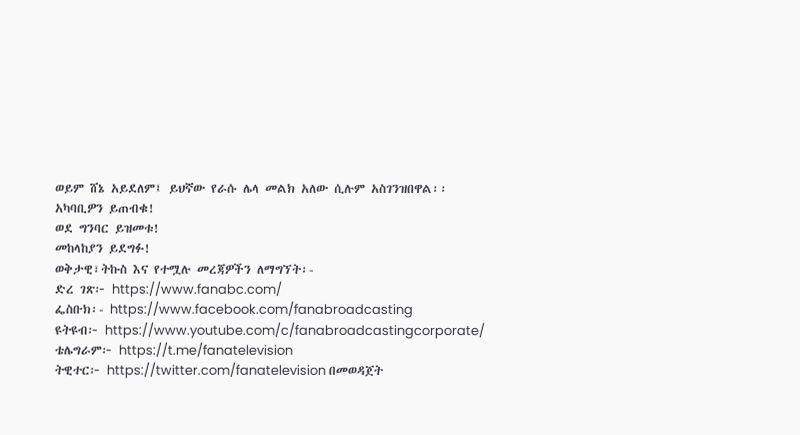ወይም ሸኔ አይደለም፤ ይህኛው የራሱ ሌላ መልክ አለው ሲሉም አስገንዝበዋል፡፡
አካባቢዎን ይጠብቁ!
ወደ ግንባር ይዝመቱ!
መከላከያን ይደግፉ!
ወቅታዊ፣ትኩስ እና የተሟሉ መረጃዎችን ለማግኘት፡-
ድረ ገጽ፦ https://www.fanabc.com/
ፌስቡክ፡- https://www.facebook.com/fanabroadcasting
ዩትዩብ፦ https://www.youtube.com/c/fanabroadcastingcorporate/
ቴሌግራም፦ https://t.me/fanatelevision
ትዊተር፦ https://twitter.com/fanatelevision በመወዳጀት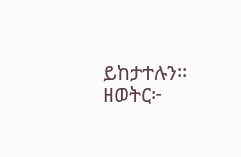ይከታተሉን፡፡
ዘወትር፦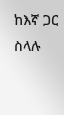ከእኛ ጋር ስላሉ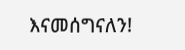እናመሰግናለን!